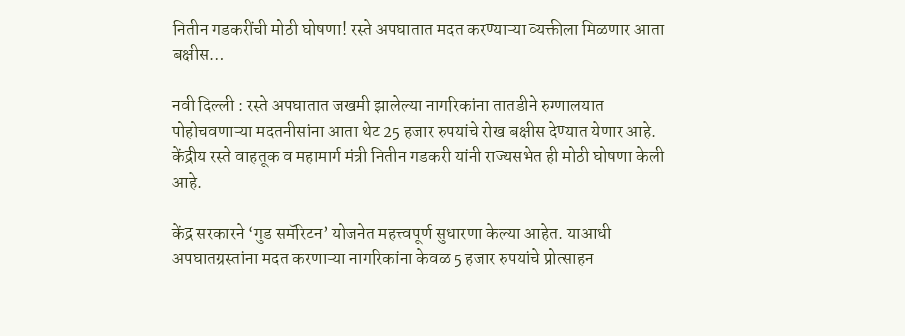नितीन गडकरींची मोठी घोषणा! रस्ते अपघातात मदत करण्याऱ्या व्यक्तीला मिळणार आता बक्षीस…

नवी दिल्ली : रस्ते अपघातात जखमी झालेल्या नागरिकांना तातडीने रुग्णालयात पोहोचवणाऱ्या मदतनीसांना आता थेट 25 हजार रुपयांचे रोख बक्षीस देण्यात येणार आहे. केंद्रीय रस्ते वाहतूक व महामार्ग मंत्री नितीन गडकरी यांनी राज्यसभेत ही मोठी घोषणा केली आहे.

केंद्र सरकारने ‘गुड समॅरिटन’ योजनेत महत्त्वपूर्ण सुधारणा केल्या आहेत. याआधी अपघातग्रस्तांना मदत करणाऱ्या नागरिकांना केवळ 5 हजार रुपयांचे प्रोत्साहन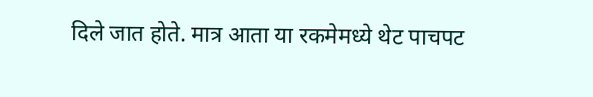दिले जात होते. मात्र आता या रकमेमध्ये थेट पाचपट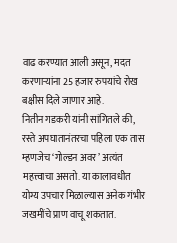वाढ करण्यात आली असून, मदत करणाऱ्यांना 25 हजार रुपयांचे रोख बक्षीस दिले जाणार आहे.
नितीन गडकरी यांनी सांगितले की, रस्ते अपघातानंतरचा पहिला एक तास म्हणजेच ‘गोल्डन अवर’ अत्यंत महत्त्वाचा असतो. या कालावधीत योग्य उपचार मिळाल्यास अनेक गंभीर जखमींचे प्राण वाचू शकतात.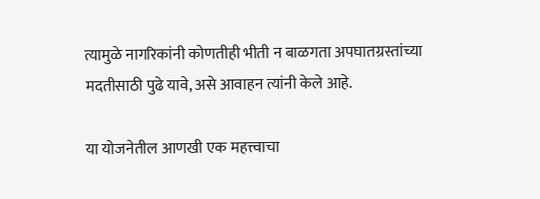त्यामुळे नागरिकांनी कोणतीही भीती न बाळगता अपघातग्रस्तांच्या मदतीसाठी पुढे यावे, असे आवाहन त्यांनी केले आहे.

या योजनेतील आणखी एक महत्त्वाचा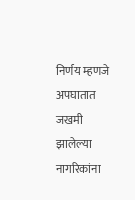निर्णय म्हणजे अपघातात जखमी झालेल्या नागरिकांना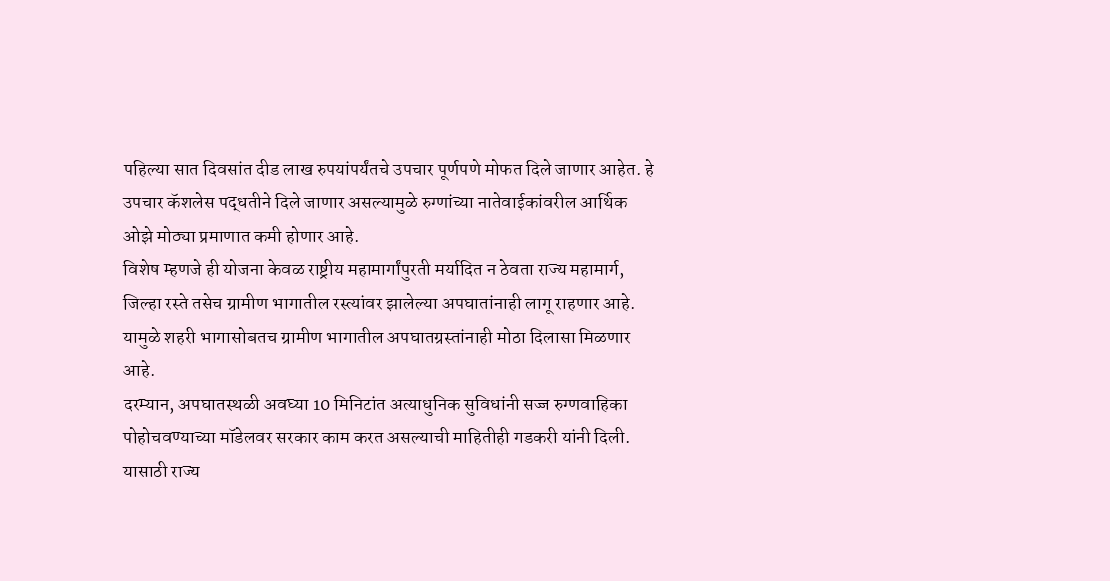पहिल्या सात दिवसांत दीड लाख रुपयांपर्यंतचे उपचार पूर्णपणे मोफत दिले जाणार आहेत. हे उपचार कॅशलेस पद्धतीने दिले जाणार असल्यामुळे रुग्णांच्या नातेवाईकांवरील आर्थिक ओझे मोठ्या प्रमाणात कमी होणार आहे.
विशेष म्हणजे ही योजना केवळ राष्ट्रीय महामार्गांपुरती मर्यादित न ठेवता राज्य महामार्ग, जिल्हा रस्ते तसेच ग्रामीण भागातील रस्त्यांवर झालेल्या अपघातांनाही लागू राहणार आहे. यामुळे शहरी भागासोबतच ग्रामीण भागातील अपघातग्रस्तांनाही मोठा दिलासा मिळणार आहे.
दरम्यान, अपघातस्थळी अवघ्या 10 मिनिटांत अत्याधुनिक सुविधांनी सज्ज रुग्णवाहिका पोहोचवण्याच्या मॉडेलवर सरकार काम करत असल्याची माहितीही गडकरी यांनी दिली. यासाठी राज्य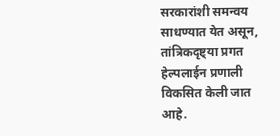सरकारांशी समन्वय साधण्यात येत असून, तांत्रिकदृष्ट्या प्रगत हेल्पलाईन प्रणाली विकसित केली जात आहे.